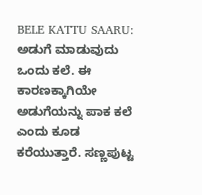BELE KATTU SAARU: ಅಡುಗೆ ಮಾಡುವುದು ಒಂದು ಕಲೆ. ಈ ಕಾರಣಕ್ಕಾಗಿಯೇ ಅಡುಗೆಯನ್ನು ಪಾಕ ಕಲೆ ಎಂದು ಕೂಡ ಕರೆಯುತ್ತಾರೆ. ಸಣ್ಣಪುಟ್ಟ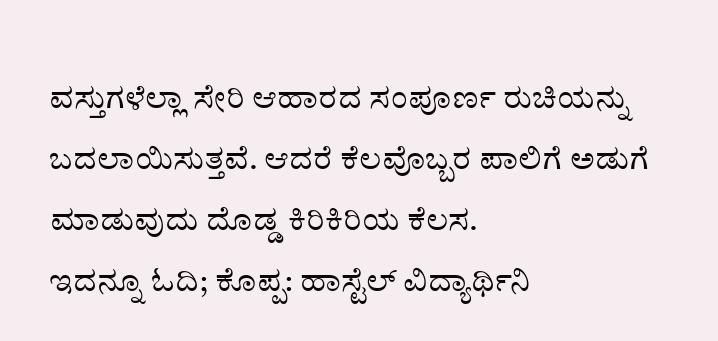ವಸ್ತುಗಳೆಲ್ಲಾ ಸೇರಿ ಆಹಾರದ ಸಂಪೂರ್ಣ ರುಚಿಯನ್ನು ಬದಲಾಯಿಸುತ್ತವೆ. ಆದರೆ ಕೆಲವೊಬ್ಬರ ಪಾಲಿಗೆ ಅಡುಗೆ ಮಾಡುವುದು ದೊಡ್ಡ ಕಿರಿಕಿರಿಯ ಕೆಲಸ.
ಇದನ್ನೂ ಓದಿ; ಕೊಪ್ಪ: ಹಾಸ್ಟೆಲ್ ವಿದ್ಯಾರ್ಥಿನಿ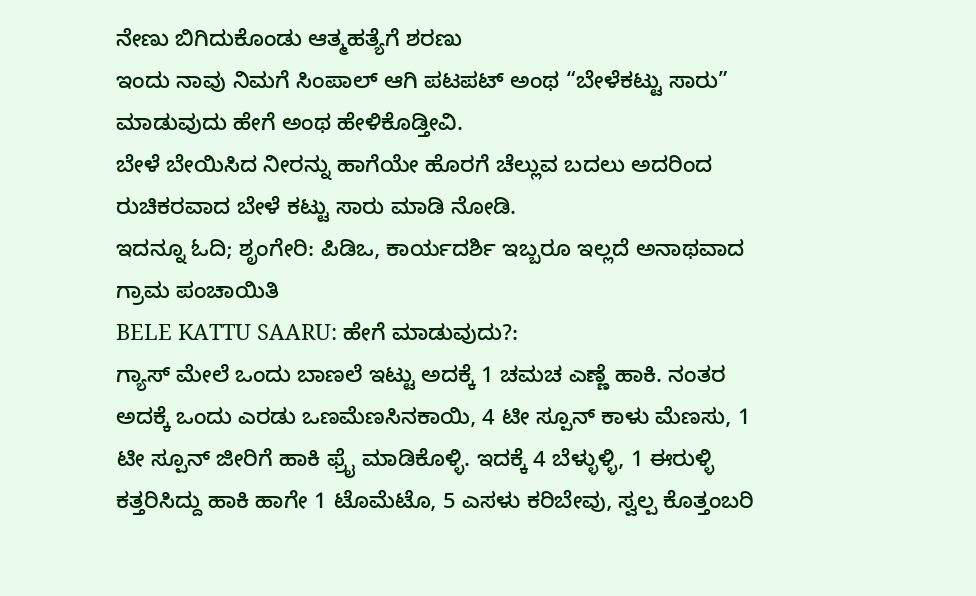ನೇಣು ಬಿಗಿದುಕೊಂಡು ಆತ್ಮಹತ್ಯೆಗೆ ಶರಣು
ಇಂದು ನಾವು ನಿಮಗೆ ಸಿಂಪಾಲ್ ಆಗಿ ಪಟಪಟ್ ಅಂಥ “ಬೇಳೆಕಟ್ಟು ಸಾರು” ಮಾಡುವುದು ಹೇಗೆ ಅಂಥ ಹೇಳಿಕೊಡ್ತೀವಿ.
ಬೇಳೆ ಬೇಯಿಸಿದ ನೀರನ್ನು ಹಾಗೆಯೇ ಹೊರಗೆ ಚೆಲ್ಲುವ ಬದಲು ಅದರಿಂದ ರುಚಿಕರವಾದ ಬೇಳೆ ಕಟ್ಟು ಸಾರು ಮಾಡಿ ನೋಡಿ.
ಇದನ್ನೂ ಓದಿ; ಶೃಂಗೇರಿ: ಪಿಡಿಒ, ಕಾರ್ಯದರ್ಶಿ ಇಬ್ಬರೂ ಇಲ್ಲದೆ ಅನಾಥವಾದ ಗ್ರಾಮ ಪಂಚಾಯಿತಿ
BELE KATTU SAARU: ಹೇಗೆ ಮಾಡುವುದು?:
ಗ್ಯಾಸ್ ಮೇಲೆ ಒಂದು ಬಾಣಲೆ ಇಟ್ಟು ಅದಕ್ಕೆ 1 ಚಮಚ ಎಣ್ಣೆ ಹಾಕಿ. ನಂತರ ಅದಕ್ಕೆ ಒಂದು ಎರಡು ಒಣಮೆಣಸಿನಕಾಯಿ, 4 ಟೀ ಸ್ಪೂನ್ ಕಾಳು ಮೆಣಸು, 1 ಟೀ ಸ್ಪೂನ್ ಜೀರಿಗೆ ಹಾಕಿ ಫ್ರೈ ಮಾಡಿಕೊಳ್ಳಿ. ಇದಕ್ಕೆ 4 ಬೆಳ್ಳುಳ್ಳಿ, 1 ಈರುಳ್ಳಿ ಕತ್ತರಿಸಿದ್ದು ಹಾಕಿ ಹಾಗೇ 1 ಟೊಮೆಟೊ, 5 ಎಸಳು ಕರಿಬೇವು, ಸ್ವಲ್ಪ ಕೊತ್ತಂಬರಿ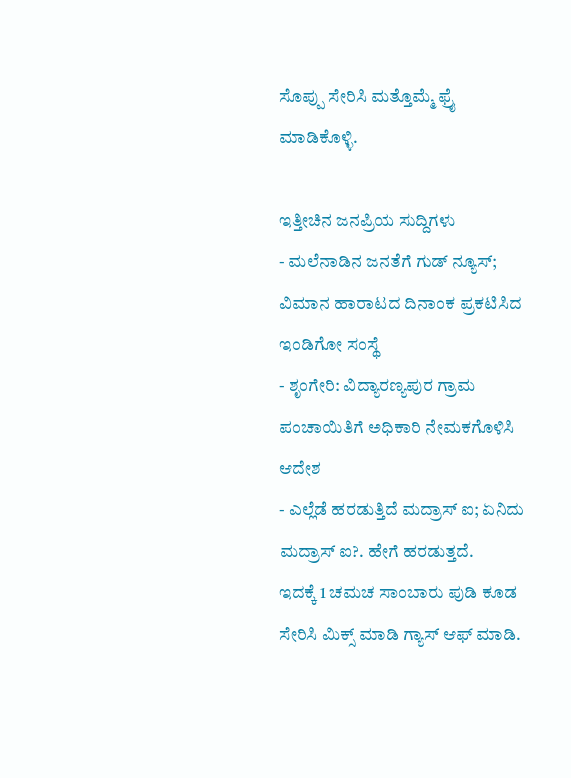ಸೊಪ್ಪು ಸೇರಿಸಿ ಮತ್ತೊಮ್ಮೆ ಫ್ರೈ ಮಾಡಿಕೊಳ್ಳಿ.

ಇತ್ತೀಚಿನ ಜನಪ್ರಿಯ ಸುದ್ದಿಗಳು
- ಮಲೆನಾಡಿನ ಜನತೆಗೆ ಗುಡ್ ನ್ಯೂಸ್; ವಿಮಾನ ಹಾರಾಟದ ದಿನಾಂಕ ಪ್ರಕಟಿಸಿದ ಇಂಡಿಗೋ ಸಂಸ್ಥೆ
- ಶೃಂಗೇರಿ: ವಿದ್ಯಾರಣ್ಯಪುರ ಗ್ರಾಮ ಪಂಚಾಯಿತಿಗೆ ಅಧಿಕಾರಿ ನೇಮಕಗೊಳಿಸಿ ಆದೇಶ
- ಎಲ್ಲೆಡೆ ಹರಡುತ್ತಿದೆ ಮದ್ರಾಸ್ ಐ; ಏನಿದು ಮದ್ರಾಸ್ ಐ?. ಹೇಗೆ ಹರಡುತ್ತದೆ.
ಇದಕ್ಕೆ 1 ಚಮಚ ಸಾಂಬಾರು ಪುಡಿ ಕೂಡ ಸೇರಿಸಿ ಮಿಕ್ಸ್ ಮಾಡಿ ಗ್ಯಾಸ್ ಆಫ್ ಮಾಡಿ.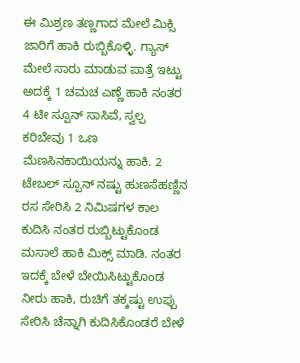ಈ ಮಿಶ್ರಣ ತಣ್ಣಗಾದ ಮೇಲೆ ಮಿಕ್ಸಿ ಜಾರಿಗೆ ಹಾಕಿ ರುಬ್ಬಿಕೊಳ್ಳಿ. ಗ್ಯಾಸ್ ಮೇಲೆ ಸಾರು ಮಾಡುವ ಪಾತ್ರೆ ಇಟ್ಟು ಅದಕ್ಕೆ 1 ಚಮಚ ಎಣ್ಣೆ ಹಾಕಿ ನಂತರ 4 ಟೀ ಸ್ಪೂನ್ ಸಾಸಿವೆ, ಸ್ವಲ್ಪ ಕರಿಬೇವು 1 ಒಣ ಮೆಣಸಿನಕಾಯಿಯನ್ನು ಹಾಕಿ. 2 ಟೇಬಲ್ ಸ್ಪೂನ್ ನಷ್ಟು ಹುಣಸೆಹಣ್ಣಿನ ರಸ ಸೇರಿಸಿ 2 ನಿಮಿಷಗಳ ಕಾಲ ಕುದಿಸಿ ನಂತರ ರುಬ್ಬಿಟ್ಟುಕೊಂಡ ಮಸಾಲೆ ಹಾಕಿ ಮಿಕ್ಸ್ ಮಾಡಿ. ನಂತರ ಇದಕ್ಕೆ ಬೇಳೆ ಬೇಯಿಸಿಟ್ಟುಕೊಂಡ ನೀರು ಹಾಕಿ, ರುಚಿಗೆ ತಕ್ಕಷ್ಟು ಉಪ್ಪು ಸೇರಿಸಿ ಚೆನ್ನಾಗಿ ಕುದಿಸಿಕೊಂಡರೆ ಬೇಳೆ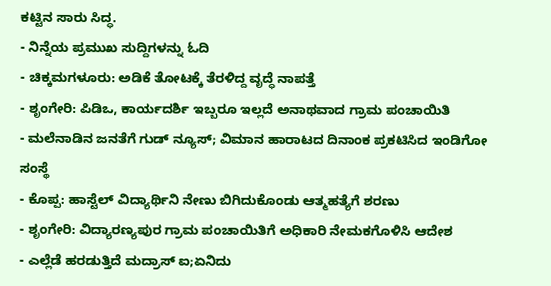ಕಟ್ಟಿನ ಸಾರು ಸಿದ್ಧ.
- ನಿನ್ನೆಯ ಪ್ರಮುಖ ಸುದ್ದಿಗಳನ್ನು ಓದಿ
- ಚಿಕ್ಕಮಗಳೂರು: ಅಡಿಕೆ ತೋಟಕ್ಕೆ ತೆರಳಿದ್ದ ವೃದ್ಧೆ ನಾಪತ್ತೆ
- ಶೃಂಗೇರಿ: ಪಿಡಿಒ, ಕಾರ್ಯದರ್ಶಿ ಇಬ್ಬರೂ ಇಲ್ಲದೆ ಅನಾಥವಾದ ಗ್ರಾಮ ಪಂಚಾಯಿತಿ
- ಮಲೆನಾಡಿನ ಜನತೆಗೆ ಗುಡ್ ನ್ಯೂಸ್; ವಿಮಾನ ಹಾರಾಟದ ದಿನಾಂಕ ಪ್ರಕಟಿಸಿದ ಇಂಡಿಗೋ ಸಂಸ್ಥೆ
- ಕೊಪ್ಪ: ಹಾಸ್ಟೆಲ್ ವಿದ್ಯಾರ್ಥಿನಿ ನೇಣು ಬಿಗಿದುಕೊಂಡು ಆತ್ಮಹತ್ಯೆಗೆ ಶರಣು
- ಶೃಂಗೇರಿ: ವಿದ್ಯಾರಣ್ಯಪುರ ಗ್ರಾಮ ಪಂಚಾಯಿತಿಗೆ ಅಧಿಕಾರಿ ನೇಮಕಗೊಳಿಸಿ ಆದೇಶ
- ಎಲ್ಲೆಡೆ ಹರಡುತ್ತಿದೆ ಮದ್ರಾಸ್ ಐ;ಏನಿದು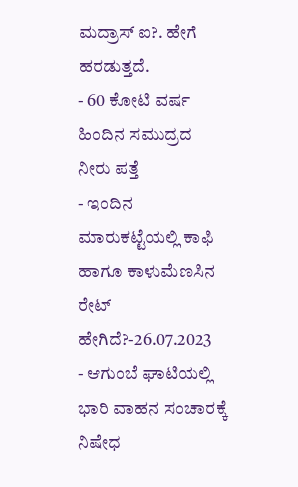ಮದ್ರಾಸ್ ಐ?. ಹೇಗೆ ಹರಡುತ್ತದೆ.
- 60 ಕೋಟಿ ವರ್ಷ ಹಿಂದಿನ ಸಮುದ್ರದ ನೀರು ಪತ್ತೆ
- ಇಂದಿನ ಮಾರುಕಟ್ಟೆಯಲ್ಲಿ ಕಾಫಿ ಹಾಗೂ ಕಾಳುಮೆಣಸಿನ ರೇಟ್ ಹೇಗಿದೆ?-26.07.2023
- ಆಗುಂಬೆ ಘಾಟಿಯಲ್ಲಿ ಭಾರಿ ವಾಹನ ಸಂಚಾರಕ್ಕೆ ನಿಷೇಧ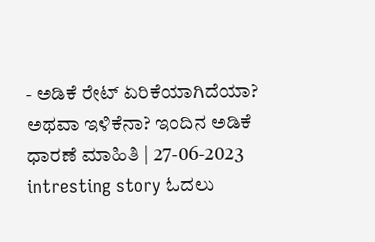- ಅಡಿಕೆ ರೇಟ್ ಏರಿಕೆಯಾಗಿದೆಯಾ? ಅಥವಾ ಇಳಿಕೆನಾ? ಇಂದಿನ ಅಡಿಕೆ ಧಾರಣೆ ಮಾಹಿತಿ | 27-06-2023
intresting story ಓದಲು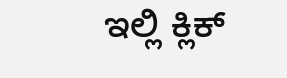ಇಲ್ಲಿ ಕ್ಲಿಕ್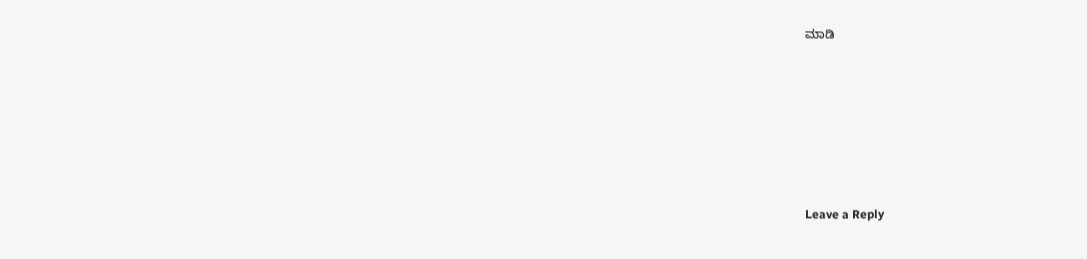ಮಾಡಿ






Leave a Reply